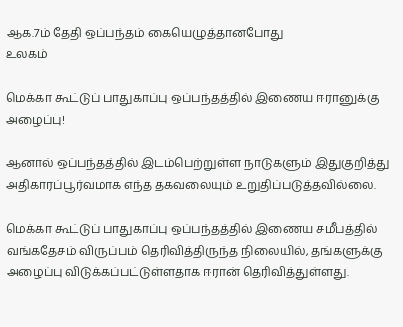ஆக.7ம் தேதி ஒப்பந்தம் கையெழுத்தானபோது
உலகம்

மெக்கா கூட்டுப் பாதுகாப்பு ஒப்பந்தத்தில் இணைய ஈரானுக்கு அழைப்பு!

ஆனால் ஒப்பந்தத்தில் இடம்பெற்றுள்ள நாடுகளும் இதுகுறித்து அதிகாரப்பூர்வமாக எந்த தகவலையும் உறுதிப்படுத்தவில்லை.

மெக்கா கூட்டுப் பாதுகாப்பு ஒப்பந்தத்தில் இணைய சமீபத்தில் வங்கதேசம் விருப்பம் தெரிவித்திருந்த நிலையில், தங்களுக்கு அழைப்பு விடுக்கப்பட்டுள்ளதாக ஈரான் தெரிவித்துள்ளது.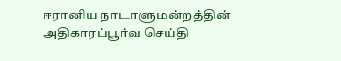ஈரானிய நாடாளுமன்றத்தின் அதிகாரப்பூர்வ செய்தி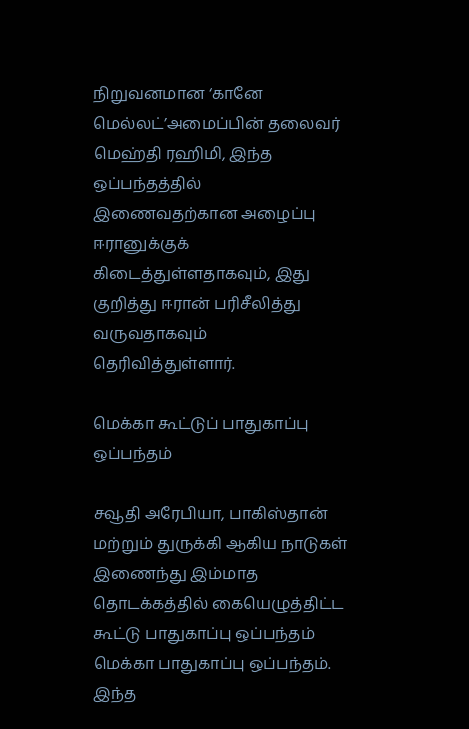நிறுவனமான ‘கானே மெல்லட்’அமைப்பின் தலைவர் மெஹ்தி ரஹிமி, இந்த ஒப்பந்தத்தில் இணைவதற்கான அழைப்பு ஈரானுக்குக் கிடைத்துள்ளதாகவும், இது குறித்து ஈரான் பரிசீலித்து வருவதாகவும் தெரிவித்துள்ளார்.

மெக்கா கூட்டுப் பாதுகாப்பு ஒப்பந்தம்

சவூதி அரேபியா, பாகிஸ்தான் மற்றும் துருக்கி ஆகிய நாடுகள் இணைந்து இம்மாத தொடக்கத்தில் கையெழுத்திட்ட கூட்டு பாதுகாப்பு ஒப்பந்தம் மெக்கா பாதுகாப்பு ஒப்பந்தம். இந்த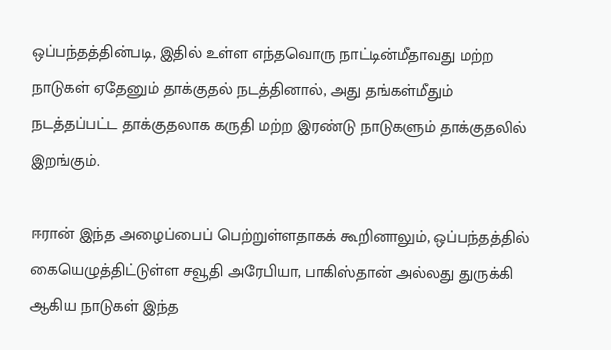ஒப்பந்தத்தின்படி, இதில் உள்ள எந்தவொரு நாட்டின்மீதாவது மற்ற நாடுகள் ஏதேனும் தாக்குதல் நடத்தினால், அது தங்கள்மீதும் நடத்தப்பட்ட தாக்குதலாக கருதி மற்ற இரண்டு நாடுகளும் தாக்குதலில் இறங்கும்.

ஈரான் இந்த அழைப்பைப் பெற்றுள்ளதாகக் கூறினாலும், ஒப்பந்தத்தில் கையெழுத்திட்டுள்ள சவூதி அரேபியா, பாகிஸ்தான் அல்லது துருக்கி ஆகிய நாடுகள் இந்த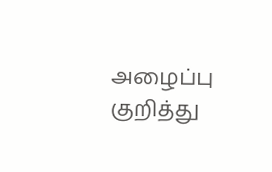அழைப்பு குறித்து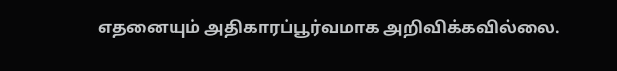எதனையும் அதிகாரப்பூர்வமாக அறிவிக்கவில்லை.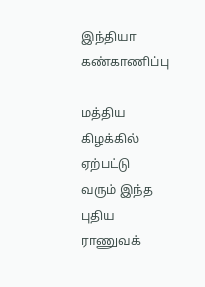இந்தியா கண்காணிப்பு

மத்திய கிழக்கில் ஏற்பட்டு வரும் இந்த புதிய ராணுவக்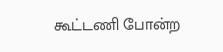கூட்டணி போன்ற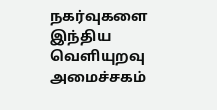நகர்வுகளை இந்திய வெளியுறவு அமைச்சகம்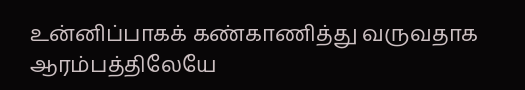உன்னிப்பாகக் கண்காணித்து வருவதாக ஆரம்பத்திலேயே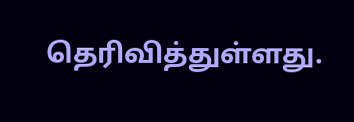தெரிவித்துள்ளது.